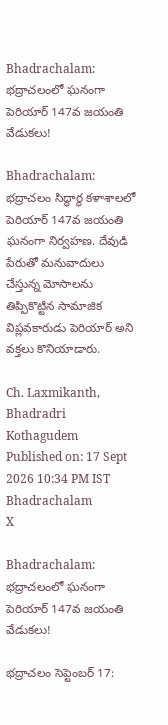Bhadrachalam: భద్రాచలంలో ఘనంగా పెరియార్ 147వ జయంతి వేడుకలు!

Bhadrachalam: భద్రాచలం సిద్ధార్థ కళాశాలలో పెరియార్ 147వ జయంతి ఘనంగా నిర్వహణ. దేవుడి పేరుతో మనువాదులు చేస్తున్న మోసాలను తిప్పికొట్టిన సామాజిక విప్లవకారుడు పెరియార్ అని వక్తలు కొనియాడారు.

Ch. Laxmikanth,  Bhadradri Kothagudem
Published on: 17 Sept 2026 10:34 PM IST
Bhadrachalam
X

Bhadrachalam: భద్రాచలంలో ఘనంగా పెరియార్ 147వ జయంతి వేడుకలు!

భద్రాచలం సెప్టెంబర్ 17: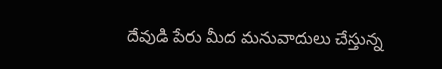దేవుడి పేరు మీద మనువాదులు చేస్తున్న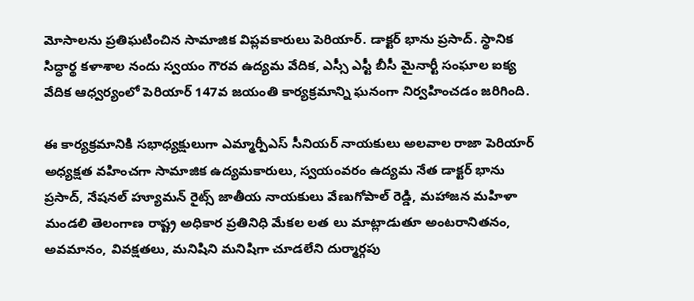మోసాలను ప్రతిఘటించిన సామాజిక విప్లవకారులు పెరియార్. డాక్టర్ భాను ప్రసాద్. స్థానిక సిద్ధార్థ కళాశాల నందు స్వయం గౌరవ ఉద్యమ వేదిక, ఎస్సీ ఎస్టీ బీసీ మైనార్టీ సంఘాల ఐక్య వేదిక ఆధ్వర్యంలో పెరియార్ 147వ జయంతి కార్యక్రమాన్ని ఘనంగా నిర్వహించడం జరిగింది.

ఈ కార్యక్రమానికి సభాధ్యక్షులుగా ఎమ్మార్పీఎస్ సీనియర్ నాయకులు అలవాల రాజా పెరియార్ అధ్యక్షత వహించగా సామాజిక ఉద్యమకారులు, స్వయంవరం ఉద్యమ నేత డాక్టర్ భాను ప్రసాద్, నేషనల్ హ్యూమన్ రైట్స్ జాతీయ నాయకులు వేణుగోపాల్ రెడ్డి, మహాజన మహిళా మండలి తెలంగాణ రాష్ట్ర అధికార ప్రతినిధి మేకల లత లు మాట్లాడుతూ అంటరానితనం, అవమానం, వివక్షతలు, మనిషిని మనిషిగా చూడలేని దుర్మార్గపు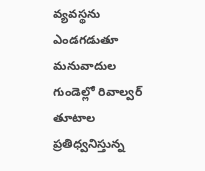వ్యవస్థను ఎండగడుతూ మనువాదుల గుండెల్లో రివాల్వర్ తూటాల ప్రతిధ్వనిస్తున్న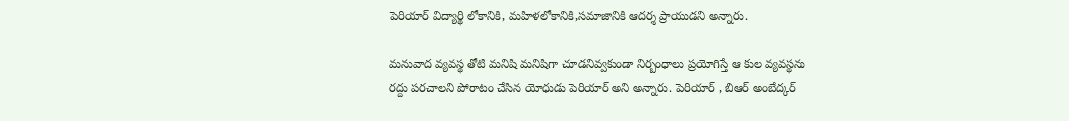పెరియార్ విద్యార్థి లోకానికి, మహిళలోకానికి,సమాజానికి ఆదర్శ ప్రాయుడని అన్నారు.

మనువాద వ్యవస్థ తోటి మనిషి మనిషిగా చూడనివ్వకుండా నిర్బంధాలు ప్రయోగిస్తే ఆ కుల వ్యవస్థను రద్దు పరచాలని పోరాటం చేసిన యోధుడు పెరియార్ అని అన్నారు. పెరియార్ , బిఆర్ అంబేద్కర్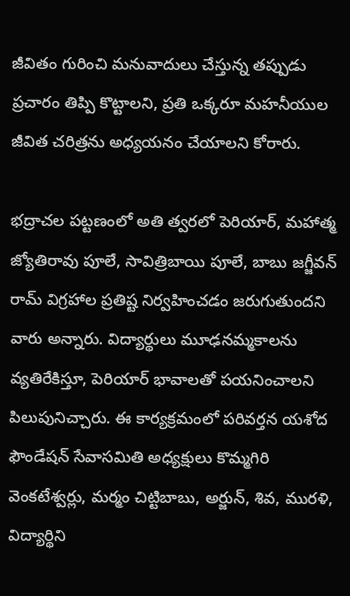జీవితం గురించి మనువాదులు చేస్తున్న తప్పుడు ప్రచారం తిప్పి కొట్టాలని, ప్రతి ఒక్కరూ మహనీయుల జీవిత చరిత్రను అధ్యయనం చేయాలని కోరారు.

భద్రాచల పట్టణంలో అతి త్వరలో పెరియార్, మహాత్మ జ్యోతిరావు పూలే, సావిత్రిబాయి పూలే, బాబు జగ్జీవన్ రామ్ విగ్రహాల ప్రతిష్ట నిర్వహించడం జరుగుతుందని వారు అన్నారు. విద్యార్థులు మూఢనమ్మకాలను వ్యతిరేకిస్తూ, పెరియార్ భావాలతో పయనించాలని పిలుపునిచ్చారు. ఈ కార్యక్రమంలో పరివర్తన యశోద ఫౌండేషన్ సేవాసమితి అధ్యక్షులు కొమ్మగిరి వెంకటేశ్వర్లు, మర్మం చిట్టిబాబు, అర్జున్, శివ, మురళి, విద్యార్థిని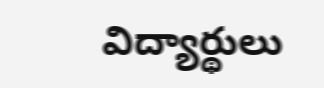విద్యార్థులు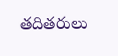తదితరులు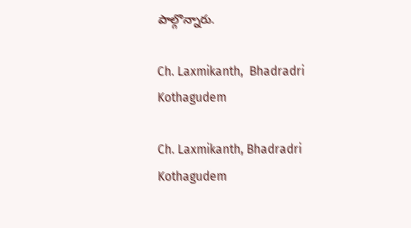పాల్గొన్నారు.

Ch. Laxmikanth,  Bhadradri Kothagudem

Ch. Laxmikanth, Bhadradri Kothagudem